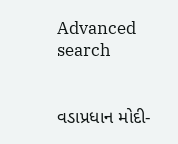Advanced search


વડાપ્રધાન મોદી-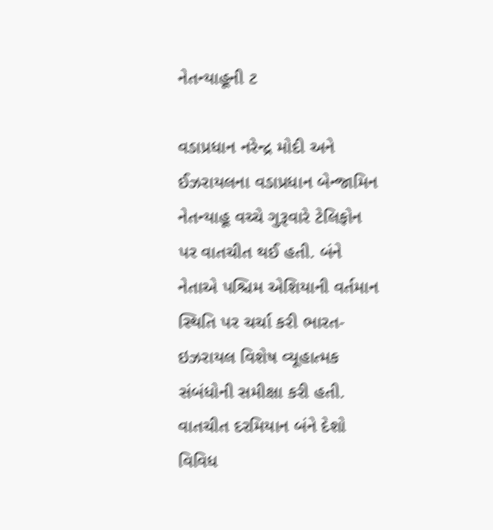નેતન્યાહૂની ટ

વડાપ્રધાન નરેન્દ્ર મોદી અને ઈઝરાયલના વડાપ્રધાન બેન્જામિન નેતન્યાહૂ વચ્ચે ગુરૂવારે ટેલિફોન પર વાતચીત થઈ હતી. બંને નેતાએ પશ્ચિમ એશિયાની વર્તમાન સ્થિતિ પર ચર્ચા કરી ભારત-ઇઝરાયલ વિશેષ વ્યૂહાત્મક સંબંધોની સમીક્ષા કરી હતી. વાતચીત દરમિયાન બંને દેશો વિવિધ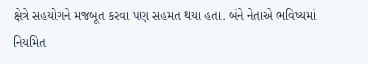ક્ષેત્રે સહયોગને મજબૂત કરવા પણ સહમત થયા હતા. બંને નેતાએ ભવિષ્યમાં નિયમિત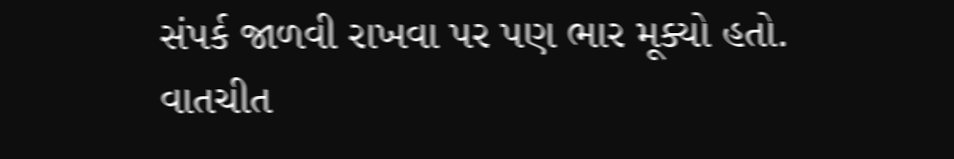સંપર્ક જાળવી રાખવા પર પણ ભાર મૂક્યો હતો. વાતચીત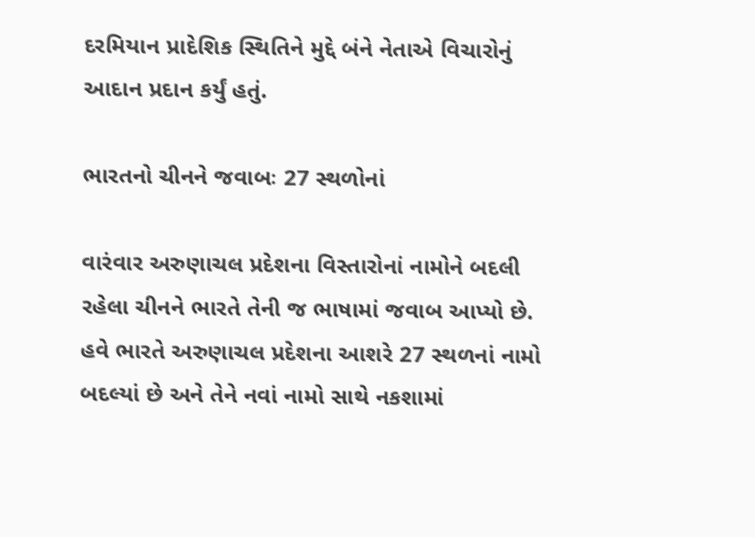દરમિયાન પ્રાદેશિક સ્થિતિને મુદ્દે બંને નેતાએ વિચારોનું આદાન પ્રદાન કર્યું હતું.

ભારતનો ચીનને જવાબઃ 27 સ્થળોનાં

વારંવાર અરુણાચલ પ્રદેશના વિસ્તારોનાં નામોને બદલી રહેલા ચીનને ભારતે તેની જ ભાષામાં જવાબ આપ્યો છે. હવે ભારતે અરુણાચલ પ્રદેશના આશરે 27 સ્થળનાં નામો બદલ્યાં છે અને તેને નવાં નામો સાથે નકશામાં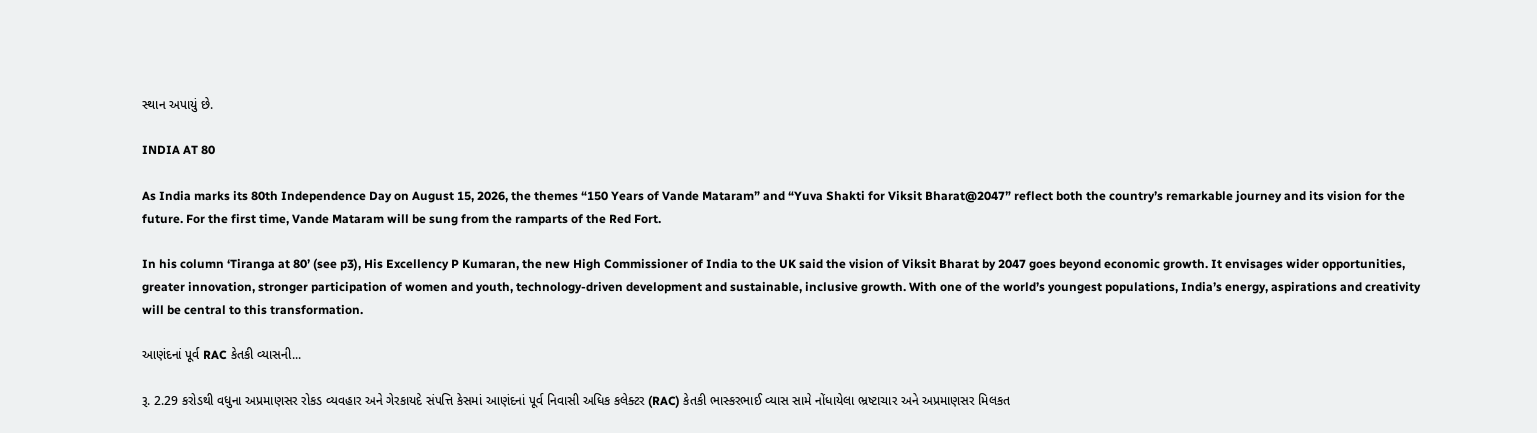સ્થાન અપાયું છે.

INDIA AT 80

As India marks its 80th Independence Day on August 15, 2026, the themes “150 Years of Vande Mataram” and “Yuva Shakti for Viksit Bharat@2047” reflect both the country’s remarkable journey and its vision for the future. For the first time, Vande Mataram will be sung from the ramparts of the Red Fort.

In his column ‘Tiranga at 80’ (see p3), His Excellency P Kumaran, the new High Commissioner of India to the UK said the vision of Viksit Bharat by 2047 goes beyond economic growth. It envisages wider opportunities, greater innovation, stronger participation of women and youth, technology-driven development and sustainable, inclusive growth. With one of the world’s youngest populations, India’s energy, aspirations and creativity will be central to this transformation.

આણંદનાં પૂર્વ RAC કેતકી વ્યાસની...

રૂ. 2.29 કરોડથી વધુના અપ્રમાણસર રોકડ વ્યવહાર અને ગેરકાયદે સંપત્તિ કેસમાં આણંદનાં પૂર્વ નિવાસી અધિક કલેક્ટર (RAC) કેતકી ભાસ્કરભાઈ વ્યાસ સામે નોંધાયેલા ભ્રષ્ટાચાર અને અપ્રમાણસર મિલકત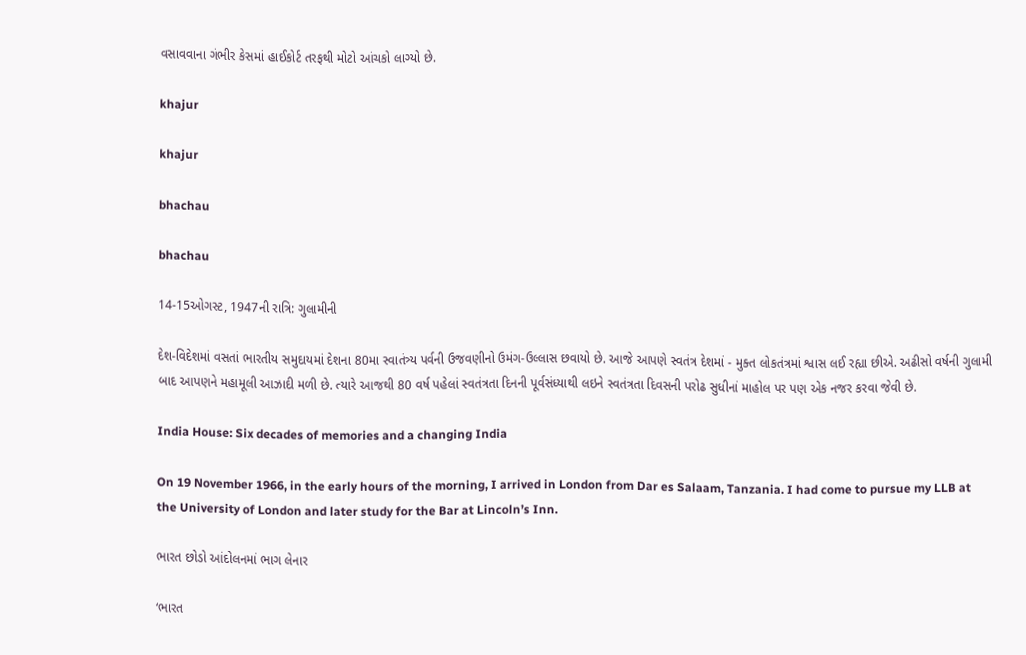વસાવવાના ગંભીર કેસમાં હાઈકોર્ટ તરફથી મોટો આંચકો લાગ્યો છે.

khajur

khajur

bhachau

bhachau

14-15ઓગસ્ટ, 1947ની રાત્રિ: ગુલામીની

દેશ-વિદેશમાં વસતાં ભારતીય સમુદાયમાં દેશના 80મા સ્વાતંત્ર્ય પર્વની ઉજવણીનો ઉમંગ-ઉલ્લાસ છવાયો છે. આજે આપણે સ્વતંત્ર દેશમાં - મુક્ત લોકતંત્રમાં શ્વાસ લઈ રહ્યા છીએ. અઢીસો વર્ષની ગુલામી બાદ આપણને મહામૂલી આઝાદી મળી છે. ત્યારે આજથી 80 વર્ષ પહેલાં સ્વતંત્રતા દિનની પૂર્વસંધ્યાથી લઇને સ્વતંત્રતા દિવસની પરોઢ સુધીનાં માહોલ પર પણ એક નજર કરવા જેવી છે.

India House: Six decades of memories and a changing India

On 19 November 1966, in the early hours of the morning, I arrived in London from Dar es Salaam, Tanzania. I had come to pursue my LLB at the University of London and later study for the Bar at Lincoln’s Inn.

ભારત છોડો આંદોલનમાં ભાગ લેનાર

‘ભારત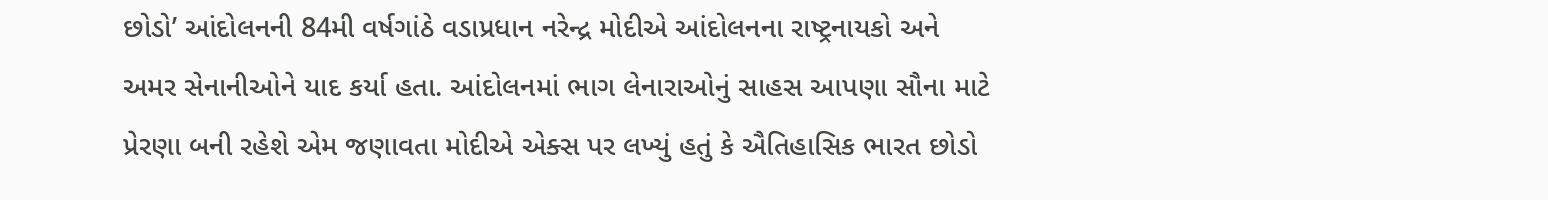છોડો’ આંદોલનની 84મી વર્ષગાંઠે વડાપ્રધાન નરેન્દ્ર મોદીએ આંદોલનના રાષ્ટ્રનાયકો અને અમર સેનાનીઓને યાદ કર્યા હતા. આંદોલનમાં ભાગ લેનારાઓનું સાહસ આપણા સૌના માટે પ્રેરણા બની રહેશે એમ જણાવતા મોદીએ એક્સ પર લખ્યું હતું કે ઐતિહાસિક ભારત છોડો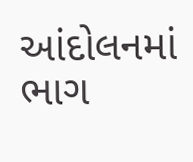આંદોલનમાં ભાગ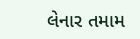લેનાર તમામ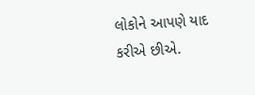લોકોને આપણે યાદ કરીએ છીએ.